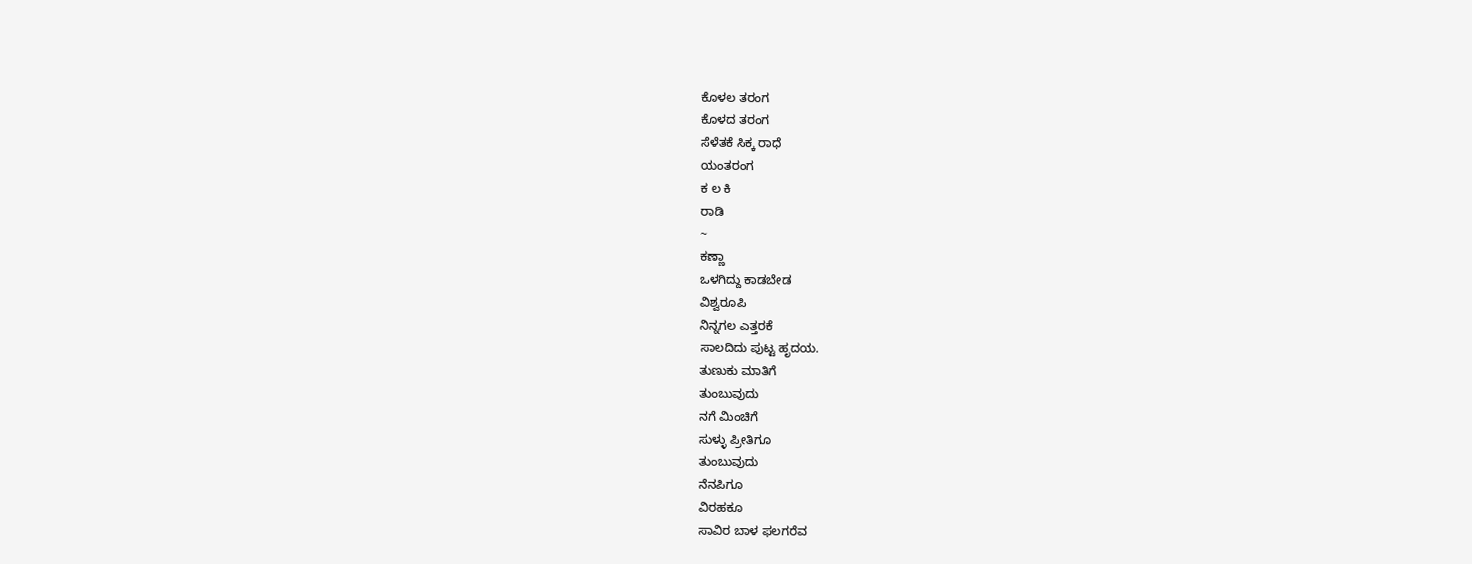ಕೊಳಲ ತರಂಗ
ಕೊಳದ ತರಂಗ
ಸೆಳೆತಕೆ ಸಿಕ್ಕ ರಾಧೆ
ಯಂತರಂಗ
ಕ ಲ ಕಿ
ರಾಡಿ
~
ಕಣ್ಣಾ
ಒಳಗಿದ್ದು ಕಾಡಬೇಡ
ವಿಶ್ವರೂಪಿ
ನಿನ್ನಗಲ ಎತ್ತರಕೆ
ಸಾಲದಿದು ಪುಟ್ಟ ಹೃದಯ.
ತುಣುಕು ಮಾತಿಗೆ
ತುಂಬುವುದು
ನಗೆ ಮಿಂಚಿಗೆ
ಸುಳ್ಳು ಪ್ರೀತಿಗೂ
ತುಂಬುವುದು
ನೆನಪಿಗೂ
ವಿರಹಕೂ
ಸಾವಿರ ಬಾಳ ಫಲಗರೆವ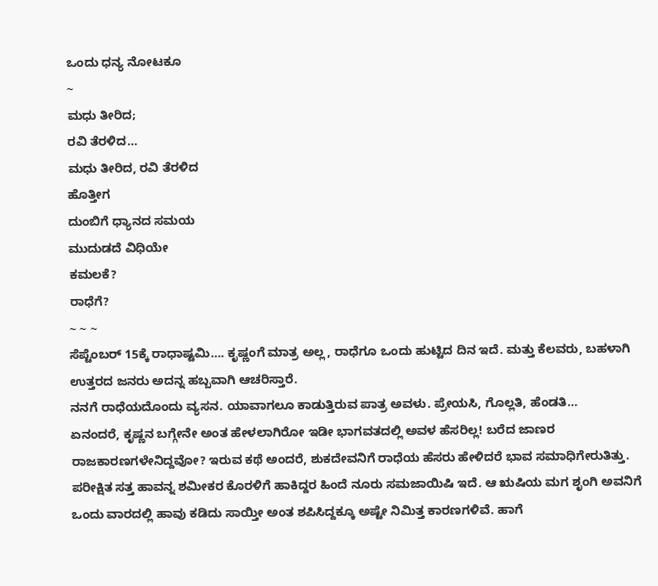ಒಂದು ಧನ್ಯ ನೋಟಕೂ
~
ಮಧು ತೀರಿದ;
ರವಿ ತೆರಳಿದ…
ಮಧು ತೀರಿದ, ರವಿ ತೆರಳಿದ
ಹೊತ್ತೀಗ
ದುಂಬಿಗೆ ಧ್ಯಾನದ ಸಮಯ
ಮುದುಡದೆ ವಿಧಿಯೇ
ಕಮಲಕೆ?
ರಾಧೆಗೆ?
~ ~ ~
ಸೆಪ್ಟೆಂಬರ್ 15ಕ್ಕೆ ರಾಧಾಷ್ಟಮಿ…. ಕೃಷ್ಣಂಗೆ ಮಾತ್ರ ಅಲ್ಲ, ರಾಧೆಗೂ ಒಂದು ಹುಟ್ಟಿದ ದಿನ ಇದೆ. ಮತ್ತು ಕೆಲವರು, ಬಹಳಾಗಿ ಉತ್ತರದ ಜನರು ಅದನ್ನ ಹಬ್ಬವಾಗಿ ಆಚರಿಸ್ತಾರೆ.
ನನಗೆ ರಾಧೆಯದೊಂದು ವ್ಯಸನ. ಯಾವಾಗಲೂ ಕಾಡುತ್ತಿರುವ ಪಾತ್ರ ಅವಳು. ಪ್ರೇಯಸಿ, ಗೊಲ್ಲತಿ, ಹೆಂಡತಿ…
ಏನಂದರೆ, ಕೃಷ್ಣನ ಬಗ್ಗೇನೇ ಅಂತ ಹೇಳಲಾಗಿರೋ ಇಡೀ ಭಾಗವತದಲ್ಲಿ ಅವಳ ಹೆಸರಿಲ್ಲ! ಬರೆದ ಜಾಣರ ರಾಜಕಾರಣಗಳೇನಿದ್ದವೋ? ಇರುವ ಕಥೆ ಅಂದರೆ, ಶುಕದೇವನಿಗೆ ರಾಧೆಯ ಹೆಸರು ಹೇಳಿದರೆ ಭಾವ ಸಮಾಧಿಗೇರುತಿತ್ತು. ಪರೀಕ್ಷಿತ ಸತ್ತ ಹಾವನ್ನ ಶಮೀಕರ ಕೊರಳಿಗೆ ಹಾಕಿದ್ದರ ಹಿಂದೆ ನೂರು ಸಮಜಾಯಿಷಿ ಇದೆ. ಆ ಋಷಿಯ ಮಗ ಶೃಂಗಿ ಅವನಿಗೆ ಒಂದು ವಾರದಲ್ಲಿ ಹಾವು ಕಡಿದು ಸಾಯ್ತೀ ಅಂತ ಶಪಿಸಿದ್ದಕ್ಕೂ ಅಷ್ಟೇ ನಿಮಿತ್ತ ಕಾರಣಗಳಿವೆ. ಹಾಗೆ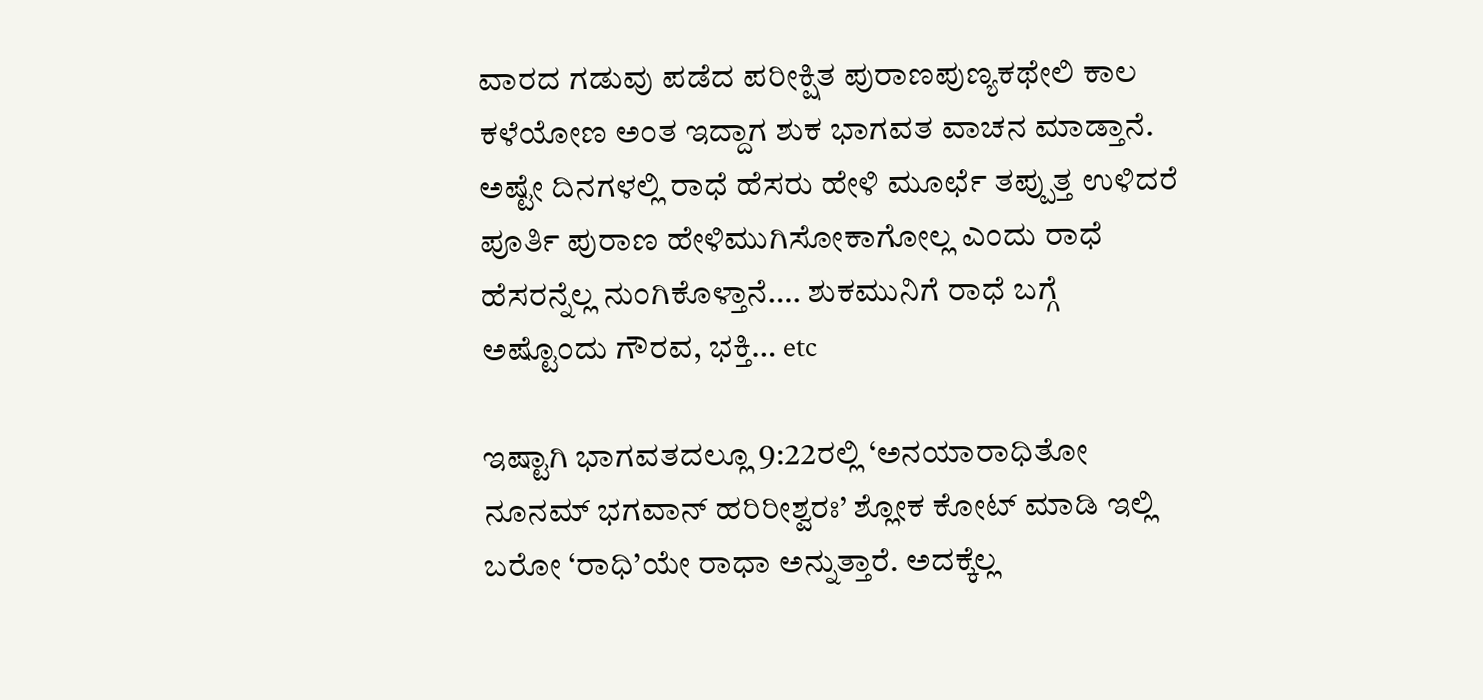ವಾರದ ಗಡುವು ಪಡೆದ ಪರೀಕ್ಷಿತ ಪುರಾಣಪುಣ್ಯಕಥೇಲಿ ಕಾಲ ಕಳೆಯೋಣ ಅಂತ ಇದ್ದಾಗ ಶುಕ ಭಾಗವತ ವಾಚನ ಮಾಡ್ತಾನೆ. ಅಷ್ಟೇ ದಿನಗಳಲ್ಲಿ ರಾಧೆ ಹೆಸರು ಹೇಳಿ ಮೂರ್ಛೆ ತಪ್ಪುತ್ತ ಉಳಿದರೆ ಪೂರ್ತಿ ಪುರಾಣ ಹೇಳಿಮುಗಿಸೋಕಾಗೋಲ್ಲ ಎಂದು ರಾಧೆ ಹೆಸರನ್ನೆಲ್ಲ ನುಂಗಿಕೊಳ್ತಾನೆ…. ಶುಕಮುನಿಗೆ ರಾಧೆ ಬಗ್ಗೆ ಅಷ್ಟೊಂದು ಗೌರವ, ಭಕ್ತಿ… etc

ಇಷ್ಟಾಗಿ ಭಾಗವತದಲ್ಲೂ 9:22ರಲ್ಲಿ ‘ಅನಯಾರಾಧಿತೋ ನೂನಮ್ ಭಗವಾನ್ ಹರಿರೀಶ್ವರಃ’ ಶ್ಲೋಕ ಕೋಟ್ ಮಾಡಿ ಇಲ್ಲಿ ಬರೋ ‘ರಾಧಿ’ಯೇ ರಾಧಾ ಅನ್ನುತ್ತಾರೆ. ಅದಕ್ಕೆಲ್ಲ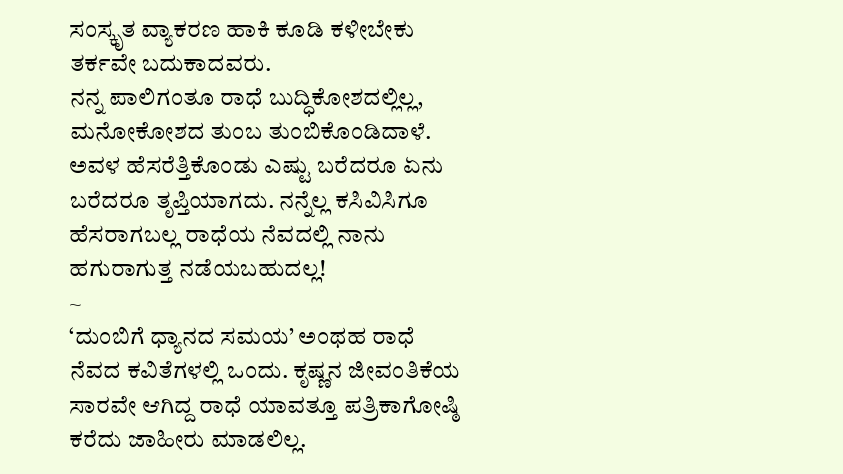ಸಂಸ್ಕೃತ ವ್ಯಾಕರಣ ಹಾಕಿ ಕೂಡಿ ಕಳೀಬೇಕು ತರ್ಕವೇ ಬದುಕಾದವರು.
ನನ್ನ ಪಾಲಿಗಂತೂ ರಾಧೆ ಬುದ್ಧಿಕೋಶದಲ್ಲಿಲ್ಲ, ಮನೋಕೋಶದ ತುಂಬ ತುಂಬಿಕೊಂಡಿದಾಳೆ. ಅವಳ ಹೆಸರೆತ್ತಿಕೊಂಡು ಎಷ್ಟು ಬರೆದರೂ ಏನು ಬರೆದರೂ ತೃಪ್ತಿಯಾಗದು. ನನ್ನೆಲ್ಲ ಕಸಿವಿಸಿಗೂ ಹೆಸರಾಗಬಲ್ಲ ರಾಧೆಯ ನೆವದಲ್ಲಿ ನಾನು ಹಗುರಾಗುತ್ತ ನಡೆಯಬಹುದಲ್ಲ!
~
‘ದುಂಬಿಗೆ ಧ್ಯಾನದ ಸಮಯ’ ಅಂಥಹ ರಾಧೆ ನೆವದ ಕವಿತೆಗಳಲ್ಲಿ ಒಂದು. ಕೃಷ್ಣನ ಜೀವಂತಿಕೆಯ ಸಾರವೇ ಆಗಿದ್ದ ರಾಧೆ ಯಾವತ್ತೂ ಪತ್ರಿಕಾಗೋಷ್ಠಿ ಕರೆದು ಜಾಹೀರು ಮಾಡಲಿಲ್ಲ.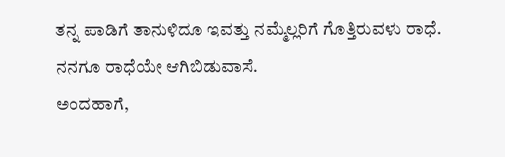ತನ್ನ ಪಾಡಿಗೆ ತಾನುಳಿದೂ ಇವತ್ತು ನಮ್ಮೆಲ್ಲರಿಗೆ ಗೊತ್ತಿರುವಳು ರಾಧೆ.
ನನಗೂ ರಾಧೆಯೇ ಆಗಿಬಿಡುವಾಸೆ.
ಅಂದಹಾಗೆ,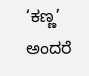‘ಕಣ್ಣ’ ಅಂದರೆ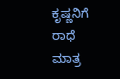ಕೃಷ್ಣನಿಗೆ ರಾಧೆ ಮಾತ್ರ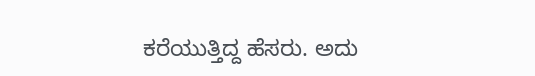ಕರೆಯುತ್ತಿದ್ದ ಹೆಸರು. ಅದು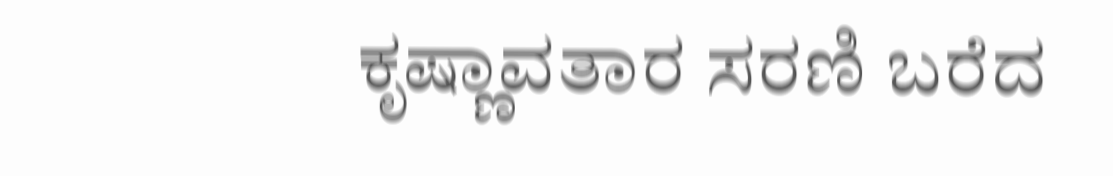ಕೃಷ್ಣಾವತಾರ ಸರಣಿ ಬರೆದ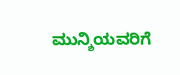ಮುನ್ಶಿಯವರಿಗೆ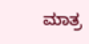ಮಾತ್ರ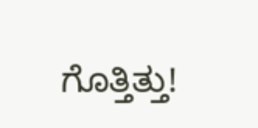ಗೊತ್ತಿತ್ತು!